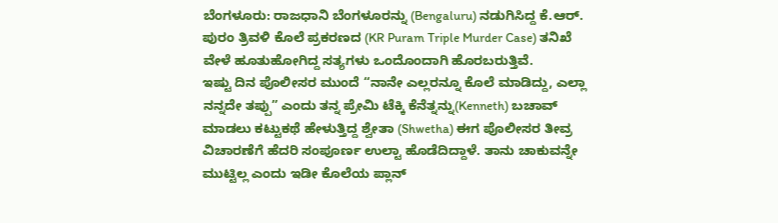ಬೆಂಗಳೂರು: ರಾಜಧಾನಿ ಬೆಂಗಳೂರನ್ನು (Bengaluru) ನಡುಗಿಸಿದ್ದ ಕೆ.ಆರ್. ಪುರಂ ತ್ರಿವಳಿ ಕೊಲೆ ಪ್ರಕರಣದ (KR Puram Triple Murder Case) ತನಿಖೆ ವೇಳೆ ಹೂತುಹೋಗಿದ್ದ ಸತ್ಯಗಳು ಒಂದೊಂದಾಗಿ ಹೊರಬರುತ್ತಿವೆ.
ಇಷ್ಟು ದಿನ ಪೊಲೀಸರ ಮುಂದೆ “ನಾನೇ ಎಲ್ಲರನ್ನೂ ಕೊಲೆ ಮಾಡಿದ್ದು, ಎಲ್ಲಾ ನನ್ನದೇ ತಪ್ಪು” ಎಂದು ತನ್ನ ಪ್ರೇಮಿ ಟೆಕ್ಕಿ ಕೆನೆತ್ನನ್ನು(Kenneth) ಬಚಾವ್ ಮಾಡಲು ಕಟ್ಟುಕಥೆ ಹೇಳುತ್ತಿದ್ದ ಶ್ವೇತಾ (Shwetha) ಈಗ ಪೊಲೀಸರ ತೀವ್ರ ವಿಚಾರಣೆಗೆ ಹೆದರಿ ಸಂಪೂರ್ಣ ಉಲ್ಟಾ ಹೊಡೆದಿದ್ದಾಳೆ. ತಾನು ಚಾಕುವನ್ನೇ ಮುಟ್ಟಿಲ್ಲ ಎಂದು ಇಡೀ ಕೊಲೆಯ ಪ್ಲಾನ್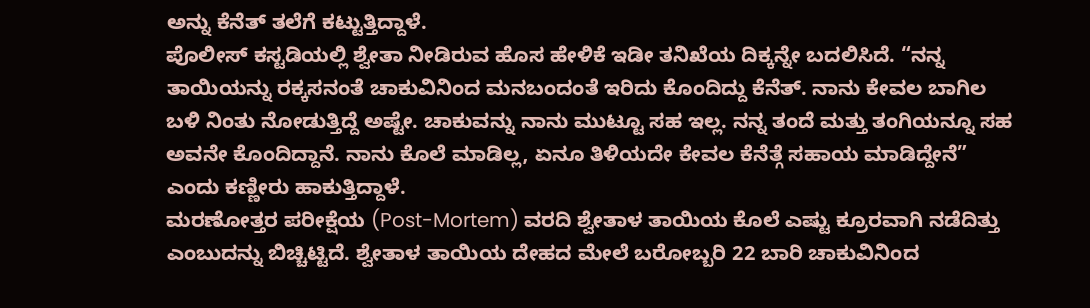ಅನ್ನು ಕೆನೆತ್ ತಲೆಗೆ ಕಟ್ಟುತ್ತಿದ್ದಾಳೆ.
ಪೊಲೀಸ್ ಕಸ್ಟಡಿಯಲ್ಲಿ ಶ್ವೇತಾ ನೀಡಿರುವ ಹೊಸ ಹೇಳಿಕೆ ಇಡೀ ತನಿಖೆಯ ದಿಕ್ಕನ್ನೇ ಬದಲಿಸಿದೆ. “ನನ್ನ ತಾಯಿಯನ್ನು ರಕ್ಕಸನಂತೆ ಚಾಕುವಿನಿಂದ ಮನಬಂದಂತೆ ಇರಿದು ಕೊಂದಿದ್ದು ಕೆನೆತ್. ನಾನು ಕೇವಲ ಬಾಗಿಲ ಬಳಿ ನಿಂತು ನೋಡುತ್ತಿದ್ದೆ ಅಷ್ಟೇ. ಚಾಕುವನ್ನು ನಾನು ಮುಟ್ಟೂ ಸಹ ಇಲ್ಲ. ನನ್ನ ತಂದೆ ಮತ್ತು ತಂಗಿಯನ್ನೂ ಸಹ ಅವನೇ ಕೊಂದಿದ್ದಾನೆ. ನಾನು ಕೊಲೆ ಮಾಡಿಲ್ಲ, ಏನೂ ತಿಳಿಯದೇ ಕೇವಲ ಕೆನೆತ್ಗೆ ಸಹಾಯ ಮಾಡಿದ್ದೇನೆ” ಎಂದು ಕಣ್ಣೀರು ಹಾಕುತ್ತಿದ್ದಾಳೆ.
ಮರಣೋತ್ತರ ಪರೀಕ್ಷೆಯ (Post-Mortem) ವರದಿ ಶ್ವೇತಾಳ ತಾಯಿಯ ಕೊಲೆ ಎಷ್ಟು ಕ್ರೂರವಾಗಿ ನಡೆದಿತ್ತು ಎಂಬುದನ್ನು ಬಿಚ್ಚಿಟ್ಟಿದೆ. ಶ್ವೇತಾಳ ತಾಯಿಯ ದೇಹದ ಮೇಲೆ ಬರೋಬ್ಬರಿ 22 ಬಾರಿ ಚಾಕುವಿನಿಂದ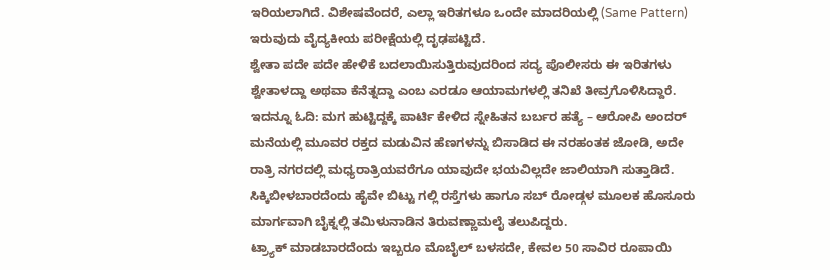ಇರಿಯಲಾಗಿದೆ. ವಿಶೇಷವೆಂದರೆ, ಎಲ್ಲಾ ಇರಿತಗಳೂ ಒಂದೇ ಮಾದರಿಯಲ್ಲಿ (Same Pattern) ಇರುವುದು ವೈದ್ಯಕೀಯ ಪರೀಕ್ಷೆಯಲ್ಲಿ ದೃಢಪಟ್ಟಿದೆ.
ಶ್ವೇತಾ ಪದೇ ಪದೇ ಹೇಳಿಕೆ ಬದಲಾಯಿಸುತ್ತಿರುವುದರಿಂದ ಸದ್ಯ ಪೊಲೀಸರು ಈ ಇರಿತಗಳು ಶ್ವೇತಾಳದ್ದಾ ಅಥವಾ ಕೆನೆತ್ನದ್ದಾ ಎಂಬ ಎರಡೂ ಆಯಾಮಗಳಲ್ಲಿ ತನಿಖೆ ತೀವ್ರಗೊಳಿಸಿದ್ದಾರೆ. ಇದನ್ನೂ ಓದಿ: ಮಗ ಹುಟ್ಟಿದ್ದಕ್ಕೆ ಪಾರ್ಟಿ ಕೇಳಿದ ಸ್ನೇಹಿತನ ಬರ್ಬರ ಹತ್ಯೆ – ಆರೋಪಿ ಅಂದರ್
ಮನೆಯಲ್ಲಿ ಮೂವರ ರಕ್ತದ ಮಡುವಿನ ಹೆಣಗಳನ್ನು ಬಿಸಾಡಿದ ಈ ನರಹಂತಕ ಜೋಡಿ, ಅದೇ ರಾತ್ರಿ ನಗರದಲ್ಲಿ ಮಧ್ಯರಾತ್ರಿಯವರೆಗೂ ಯಾವುದೇ ಭಯವಿಲ್ಲದೇ ಜಾಲಿಯಾಗಿ ಸುತ್ತಾಡಿದೆ. ಸಿಕ್ಕಿಬೀಳಬಾರದೆಂದು ಹೈವೇ ಬಿಟ್ಟು ಗಲ್ಲಿ ರಸ್ತೆಗಳು ಹಾಗೂ ಸಬ್ ರೋಡ್ಗಳ ಮೂಲಕ ಹೊಸೂರು ಮಾರ್ಗವಾಗಿ ಬೈಕ್ನಲ್ಲಿ ತಮಿಳುನಾಡಿನ ತಿರುವಣ್ಣಾಮಲೈ ತಲುಪಿದ್ದರು.
ಟ್ರ್ಯಾಕ್ ಮಾಡಬಾರದೆಂದು ಇಬ್ಬರೂ ಮೊಬೈಲ್ ಬಳಸದೇ, ಕೇವಲ 50 ಸಾವಿರ ರೂಪಾಯಿ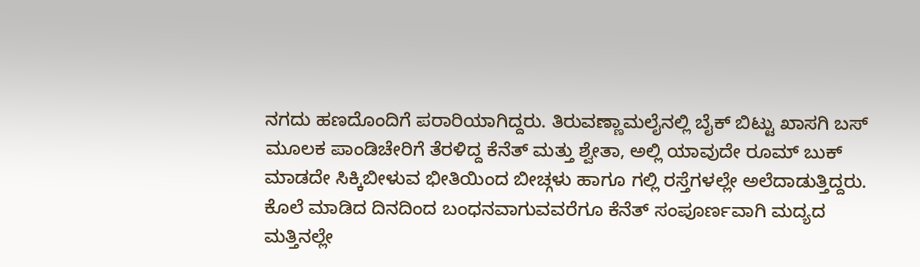ನಗದು ಹಣದೊಂದಿಗೆ ಪರಾರಿಯಾಗಿದ್ದರು. ತಿರುವಣ್ಣಾಮಲೈನಲ್ಲಿ ಬೈಕ್ ಬಿಟ್ಟು ಖಾಸಗಿ ಬಸ್ ಮೂಲಕ ಪಾಂಡಿಚೇರಿಗೆ ತೆರಳಿದ್ದ ಕೆನೆತ್ ಮತ್ತು ಶ್ವೇತಾ, ಅಲ್ಲಿ ಯಾವುದೇ ರೂಮ್ ಬುಕ್ ಮಾಡದೇ ಸಿಕ್ಕಿಬೀಳುವ ಭೀತಿಯಿಂದ ಬೀಚ್ಗಳು ಹಾಗೂ ಗಲ್ಲಿ ರಸ್ತೆಗಳಲ್ಲೇ ಅಲೆದಾಡುತ್ತಿದ್ದರು.
ಕೊಲೆ ಮಾಡಿದ ದಿನದಿಂದ ಬಂಧನವಾಗುವವರೆಗೂ ಕೆನೆತ್ ಸಂಪೂರ್ಣವಾಗಿ ಮದ್ಯದ ಮತ್ತಿನಲ್ಲೇ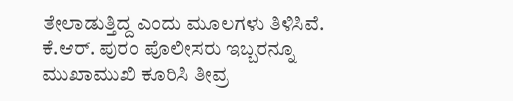ತೇಲಾಡುತ್ತಿದ್ದ ಎಂದು ಮೂಲಗಳು ತಿಳಿಸಿವೆ. ಕೆ.ಆರ್. ಪುರಂ ಪೊಲೀಸರು ಇಬ್ಬರನ್ನೂ ಮುಖಾಮುಖಿ ಕೂರಿಸಿ ತೀವ್ರ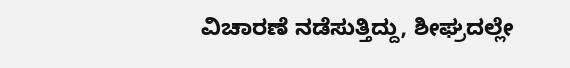ವಿಚಾರಣೆ ನಡೆಸುತ್ತಿದ್ದು, ಶೀಘ್ರದಲ್ಲೇ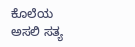ಕೊಲೆಯ ಅಸಲಿ ಸತ್ಯ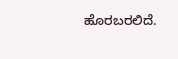ಹೊರಬರಲಿದೆ.